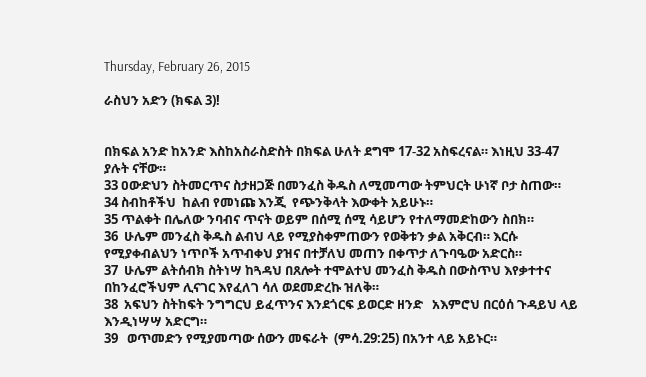Thursday, February 26, 2015

ራስህን አድን (ክፍል 3)!


በክፍል አንድ ከአንድ እስከአስራስድስት በክፍል ሁለት ደግሞ 17-32 አስፍረናል። እነዚህ 33-47 ያሉት ናቸው።
33 ዐውድህን ስትመርጥና ስታዘጋጅ በመንፈስ ቅዱስ ለሚመጣው ትምህርት ሁነኛ ቦታ ስጠው።
34 ስብከቶችህ  ከልብ የመነጩ እንጂ  የጭንቅላት እውቀት አይሁኑ።
35 ጥልቀት በሌለው ንባብና ጥናት ወይም በሰሚ ሰሚ ሳይሆን የተለማመድከውን ስበክ።
36  ሁሌም መንፈስ ቅዱስ ልብህ ላይ የሚያስቀምጠውን የወቅቱን ቃል አቅርብ። እርሱ የሚያቀብልህን ነጥቦች አጥብቀህ ያዝና በተቻለህ መጠን በቀጥታ ለጉባዔው አድርስ።
37  ሁሌም ልትሰብክ ስትነሣ ከጓዳህ በጸሎት ተሞልተህ መንፈስ ቅዱስ በውስጥህ እየቃተተና በከንፈሮችህም ሊናገር እየፈለገ ሳለ ወደመድረኩ ዝለቅ።
38  አፍህን ስትከፍት ንግግርህ ይፈጥንና እንደጎርፍ ይወርድ ዘንድ   አእምሮህ በርዕሰ ጉዳይህ ላይ እንዲነሣሣ አድርግ።
39   ወጥመድን የሚያመጣው ሰውን መፍራት  (ምሳ.29:25) በአንተ ላይ አይኑር።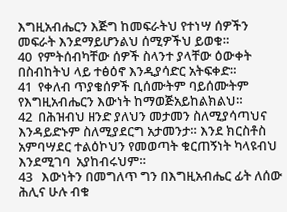እግዚአብሔርን እጅግ ከመፍራትህ የተነሣ ሰዎችን መፍራት እንደማይሆንልህ ሰሚዎችህ ይወቁ።
40  የምትሰብካቸው ሰዎች ስላንተ ያላቸው ዕውቀት በስብከትህ ላይ ተፅዕኖ እንዲያሳድር አትፍቀድ።
41  የቀለብ ጥያቄሰዎች ቢሰሙትም ባይሰሙትም የእግዚአብሔርን እውነት ከማወጅአይከልክልህ።
42  በሕዝብህ ዘንድ ያለህን መታመን ስለሚያሳጣህና እንዳይድኑም ስለሚያደርግ አታመንታ። እንደ ክርስቶስ አምባሣደር ተልዕኮህን የመወጣት ቁርጠኝነት ካላዩብህ እንደሚገባ  አያከብሩህም።
43   እውነትን በመግለጥ ግን በእግዚአብሔር ፊት ለሰው ሕሊና ሁሉ ብቁ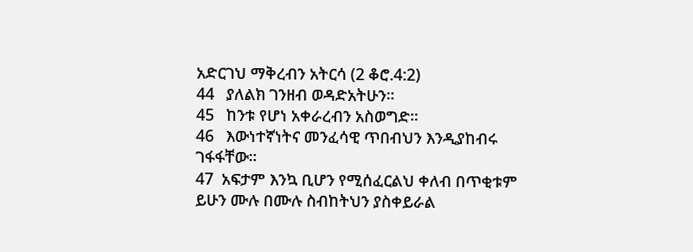አድርገህ ማቅረብን አትርሳ (2 ቆሮ.4:2)
44   ያለልክ ገንዘብ ወዳድአትሁን።
45   ከንቱ የሆነ አቀራረብን አስወግድ።
46   እውነተኛነትና መንፈሳዊ ጥበብህን እንዲያከብሩ ገፋፋቸው።
47  አፍታም እንኳ ቢሆን የሚሰፈርልህ ቀለብ በጥቂቱም ይሁን ሙሉ በሙሉ ስብከትህን ያስቀይራል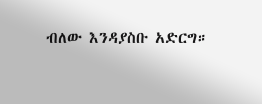ብለው እንዳያስቡ አድርግ።